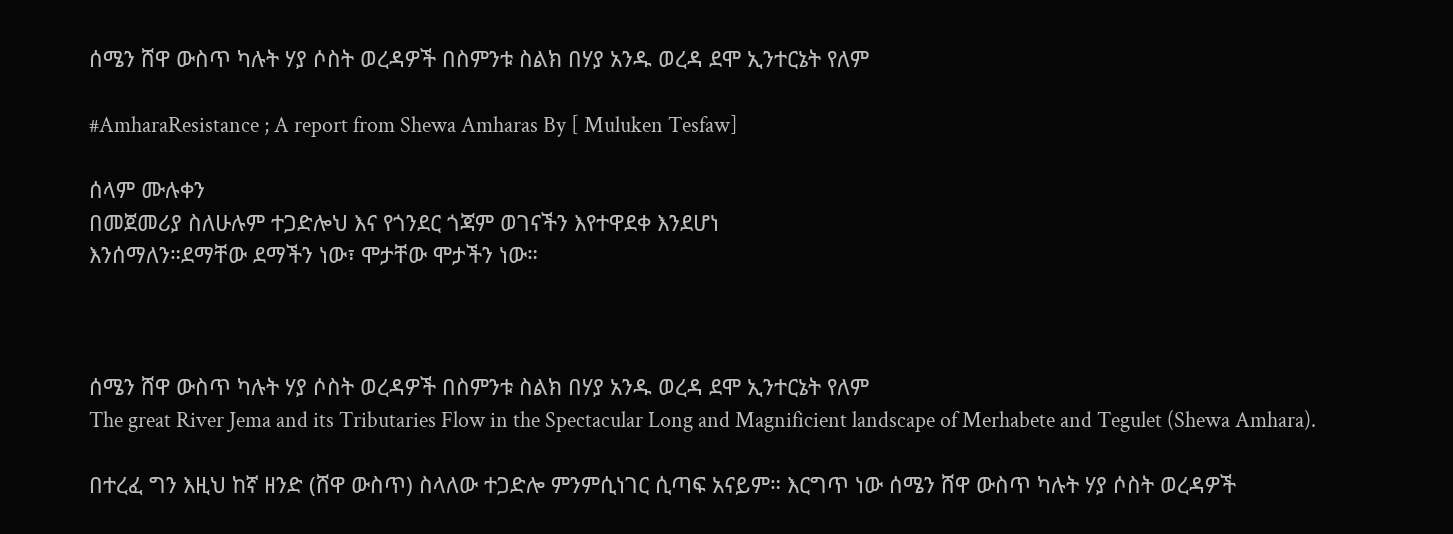ሰሜን ሸዋ ውስጥ ካሉት ሃያ ሶስት ወረዳዎች በስምንቱ ስልክ በሃያ አንዱ ወረዳ ደሞ ኢንተርኔት የለም

#AmharaResistance ; A report from Shewa Amharas By [ Muluken Tesfaw]

ሰላም ሙሉቀን
በመጀመሪያ ስለሁሉም ተጋድሎህ እና የጎንደር ጎጃም ወገናችን እየተዋደቀ እንደሆነ
እንሰማለን።ደማቸው ደማችን ነው፣ ሞታቸው ሞታችን ነው።



ሰሜን ሸዋ ውስጥ ካሉት ሃያ ሶስት ወረዳዎች በስምንቱ ስልክ በሃያ አንዱ ወረዳ ደሞ ኢንተርኔት የለም
The great River Jema and its Tributaries Flow in the Spectacular Long and Magnificient landscape of Merhabete and Tegulet (Shewa Amhara).

በተረፈ ግን እዚህ ከኛ ዘንድ (ሸዋ ውስጥ) ስላለው ተጋድሎ ምንምሲነገር ሲጣፍ አናይም። እርግጥ ነው ሰሜን ሸዋ ውስጥ ካሉት ሃያ ሶስት ወረዳዎች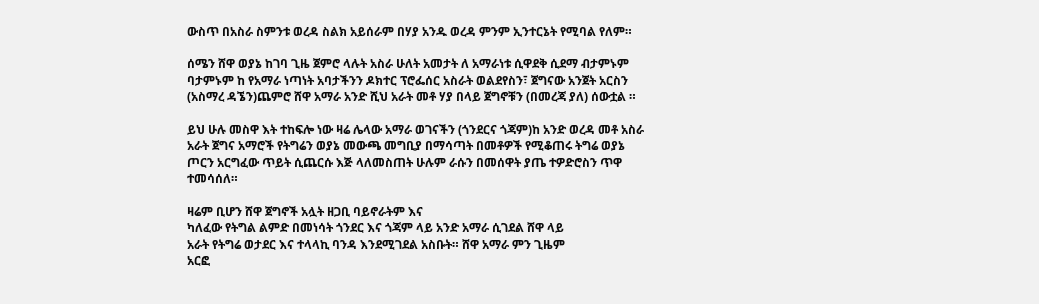ውስጥ በአስራ ስምንቱ ወረዳ ስልክ አይሰራም በሃያ አንዱ ወረዳ ምንም ኢንተርኔት የሚባል የለም።

ሰሜን ሸዋ ወያኔ ከገባ ጊዜ ጀምሮ ላሉት አስራ ሁለት አመታት ለ አማራነቱ ሲዋደቅ ሲደማ ብታምኑም ባታምኑም ከ የአማራ ነጣነት አባታችንን ዶክተር ፕሮፌሰር አስራት ወልደየስን፣ ጀግናው አንጀት አርስን (አስማረ ዳኜን)ጨምሮ ሸዋ አማራ አንድ ሺህ አራት መቶ ሃያ በላይ ጀግኖቹን (በመረጃ ያለ) ሰውቷል ።

ይህ ሁሉ መስዋ እት ተከፍሎ ነው ዛሬ ሌላው አማራ ወገናችን (ጎንደርና ጎጃም)ከ አንድ ወረዳ መቶ አስራ አራት ጀግና አማሮች የትግሬን ወያኔ መውጫ መግቢያ በማሳጣት በመቶዎች የሚቆጠሩ ትግሬ ወያኔ ጦርን አርግፈው ጥይት ሲጨርሱ እጅ ላለመስጠት ሁሉም ራሱን በመሰዋት ያጤ ተዎድሮስን ጥዋ ተመሳሰለ።

ዛሬም ቢሆን ሸዋ ጀግኖች አሏት ዘጋቢ ባይኖራትም እና
ካለፈው የትግል ልምድ በመነሳት ጎንደር እና ጎጃም ላይ አንድ አማራ ሲገደል ሸዋ ላይ
አራት የትግሬ ወታደር እና ተላላኪ ባንዳ እንደሚገደል አስቡት። ሸዋ አማራ ምን ጊዜም
አርፎ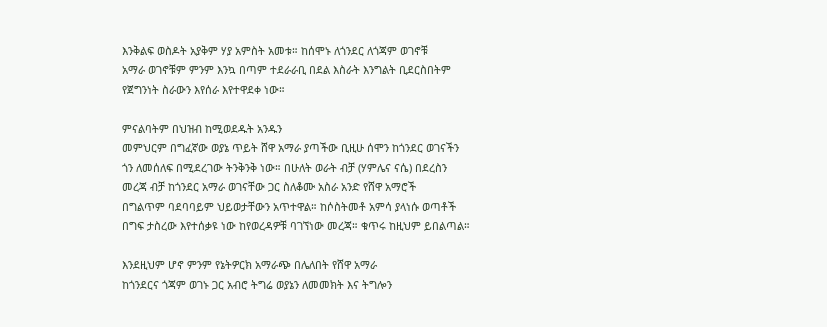እንቅልፍ ወስዶት አያቅም ሃያ አምስት አመቱ። ከሰሞኑ ለጎንደር ለጎጃም ወገኖቹ
አማራ ወገኖቹም ምንም እንኳ በጣም ተደራራቢ በደል እስራት እንግልት ቢደርስበትም
የጀግንነት ስራውን እየሰራ እየተዋደቀ ነው።

ምናልባትም በህዝብ ከሚወደዱት አንዱን
መምህርም በግፈኛው ወያኔ ጥይት ሸዋ አማራ ያጣችው ቢዚሁ ሰሞን ከጎንደር ወገናችን
ጎን ለመሰለፍ በሚደረገው ትንቅንቅ ነው። በሁለት ወራት ብቻ (ሃምሌና ናሴ) በደረስን
መረጃ ብቻ ከጎንደር አማራ ወገናቸው ጋር ስለቆሙ አስራ አንድ የሸዋ አማሮች
በግልጥም ባደባባይም ህይወታቸውን አጥተዋል። ከሶስትመቶ አምሳ ያላነሱ ወጣቶች
በግፍ ታስረው እየተሰቃዩ ነው ከየወረዳዎቹ ባገኘነው መረጃ። ቁጥሩ ከዚህም ይበልጣል።

እንደዚህም ሆኖ ምንም የኔትዎርክ አማራጭ በሌለበት የሸዋ አማራ
ከጎንደርና ጎጃም ወገኑ ጋር አብሮ ትግሬ ወያኔን ለመመክት እና ትግሎን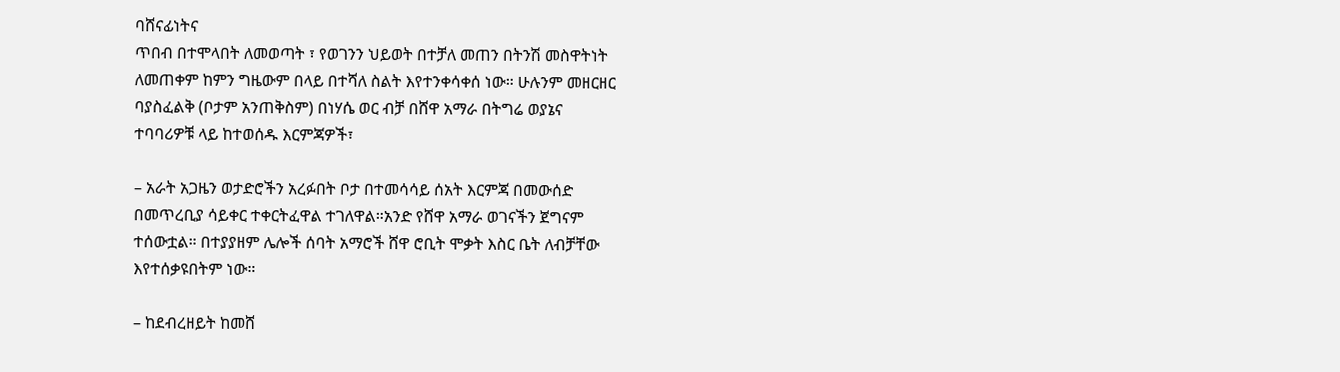ባሸናፊነትና
ጥበብ በተሞላበት ለመወጣት ፣ የወገንን ህይወት በተቻለ መጠን በትንሽ መስዋትነት
ለመጠቀም ከምን ግዜውም በላይ በተሻለ ስልት እየተንቀሳቀሰ ነው። ሁሉንም መዘርዘር
ባያስፈልቅ (ቦታም አንጠቅስም) በነሃሴ ወር ብቻ በሸዋ አማራ በትግሬ ወያኔና
ተባባሪዎቹ ላይ ከተወሰዱ እርምጃዎች፣

– አራት አጋዜን ወታድሮችን አረፉበት ቦታ በተመሳሳይ ሰአት እርምጃ በመውሰድ
በመጥረቢያ ሳይቀር ተቀርትፈዋል ተገለዋል።አንድ የሸዋ አማራ ወገናችን ጀግናም
ተሰውቷል። በተያያዘም ሌሎች ሰባት አማሮች ሸዋ ሮቢት ሞቃት እስር ቤት ለብቻቸው
እየተሰቃዩበትም ነው።

– ከደብረዘይት ከመሸ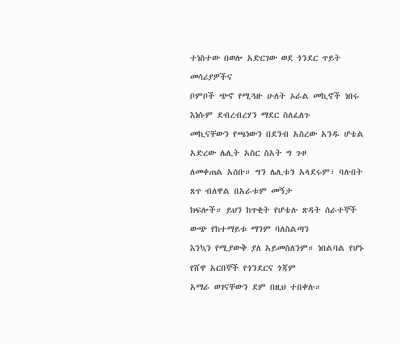ተነስተው በወሎ አድርገው ወደ ጎንደር ጥይት መሳሪያዎችና
ቦምቦች ጭኖ የሚጓዙ ሁለት ኦራል መኪኖች ነበሩ እነሱም ደብረብረሃን ማደር ስለፈለጉ
መኪናቸውን የጫነውን በደንብ አስረው አንዱ ሆቴል አድረው ሌሊት አስር ስአት ግ ጉዞ
ለመቀጠል አሰቡ። ግን ሌሊቱን አላደሩም፣ ባሉበት ጸጥ ብለዋል በአራቱም መኝታ
ክፍሎች። ይህን ከጥቂት የሆቴሉ ጽዳት ሰራተኞች ውጭ የከተማይቱ ማንም ባለስልጣን
እንኳን የሚያውቅ ያለ አይመስለንም። ነበልባል የሆኑ የሸዋ አርበኞች የጎንደርና ጎጃም
አማራ ወገናቸውን ደም በዚህ ተበቀሉ።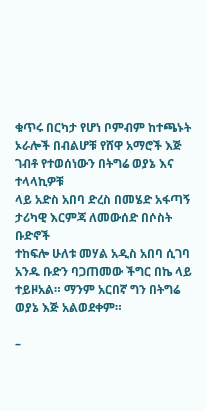ቁጥሩ በርካታ የሆነ ቦምብም ከተጫኑት
ኦራሎች በብልሆቹ የሸዋ አማሮች እጅ ገብቶ የተወሰነውን በትግሬ ወያኔ እና ተላላኪዎቹ
ላይ አድስ አበባ ድረስ በመሄድ አፋጣኝ ታሪካዊ እርምጃ ለመውሰድ በሶስት ቡድኖች
ተከፍሎ ሁለቱ መሃል አዲስ አበባ ሲገባ አንዱ ቡድን ባጋጠመው ችግር በኬ ላይ
ተይዞአል። ማንም አርበኛ ግን በትግሬ ወያኔ እጅ አልወደቀም።

–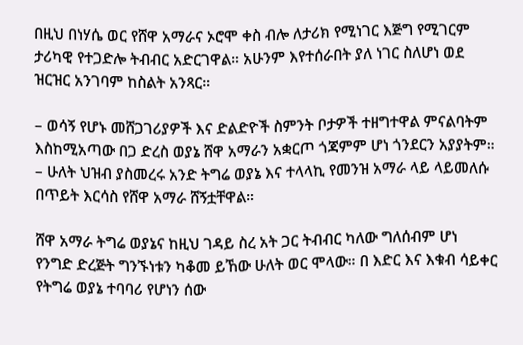በዚህ በነሃሴ ወር የሸዋ አማራና ኦሮሞ ቀስ ብሎ ለታሪክ የሚነገር እጅግ የሚገርም
ታሪካዊ የተጋድሎ ትብብር አድርገዋል። አሁንም እየተሰራበት ያለ ነገር ስለሆነ ወደ
ዝርዝር አንገባም ከስልት አንጻር።

– ወሳኝ የሆኑ መሸጋገሪያዎች እና ድልድዮች ስምንት ቦታዎች ተዘግተዋል ምናልባትም
እስከሚአጣው በጋ ድረስ ወያኔ ሸዋ አማራን አቋርጦ ጎጃምም ሆነ ጎንደርን አያያትም።
– ሁለት ህዝብ ያስመረሩ አንድ ትግሬ ወያኔ እና ተላላኪ የመንዝ አማራ ላይ ላይመለሱ
በጥይት እርሳስ የሸዋ አማራ ሸኝቷቸዋል።

ሸዋ አማራ ትግሬ ወያኔና ከዚህ ገዳይ ስረ አት ጋር ትብብር ካለው ግለሰብም ሆነ
የንግድ ድረጅት ግንኙነቱን ካቆመ ይኸው ሁለት ወር ሞላው። በ እድር እና እቁብ ሳይቀር
የትግሬ ወያኔ ተባባሪ የሆነን ሰው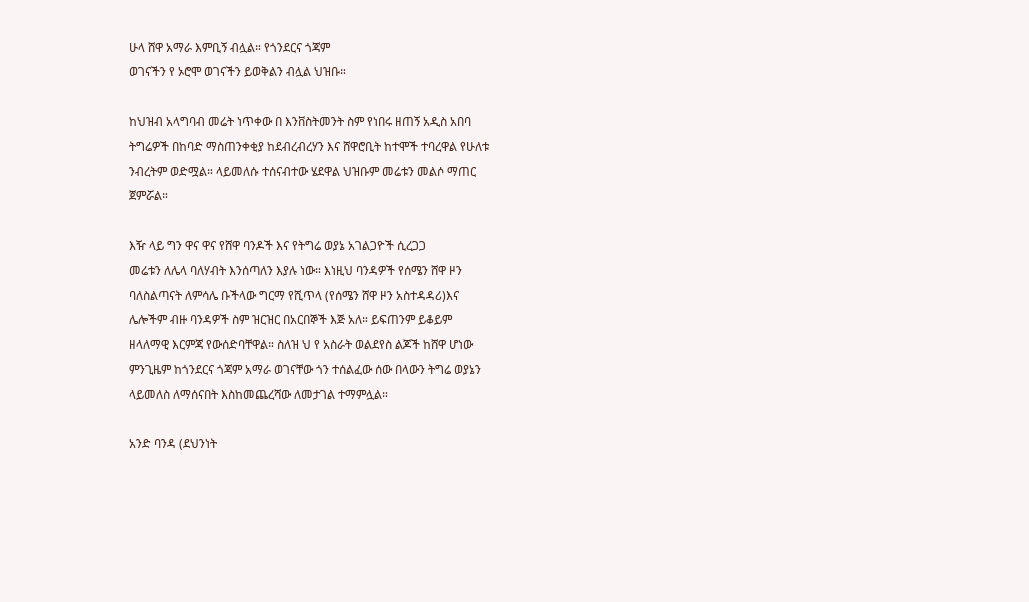ሁላ ሸዋ አማራ እምቢኝ ብሏል። የጎንደርና ጎጃም
ወገናችን የ ኦሮሞ ወገናችን ይወቅልን ብሏል ህዝቡ።

ከህዝብ አላግባብ መሬት ነጥቀው በ እንቨስትመንት ስም የነበሩ ዘጠኝ አዲስ አበባ
ትግሬዎች በከባድ ማስጠንቀቂያ ከደብረብረሃን እና ሸዋሮቢት ከተሞች ተባረዋል የሁለቱ
ንብረትም ወድሟል። ላይመለሱ ተሰናብተው ሄደዋል ህዝቡም መሬቱን መልሶ ማጠር
ጀምሯል።

እዥ ላይ ግን ዋና ዋና የሸዋ ባንዶች እና የትግሬ ወያኔ አገልጋዮች ሲረጋጋ
መሬቱን ለሌላ ባለሃብት እንሰጣለን እያሉ ነው። እነዚህ ባንዳዎች የሰሜን ሸዋ ዞን
ባለስልጣናት ለምሳሌ ቡችላው ግርማ የሺጥላ (የሰሜን ሸዋ ዞን አስተዳዳሪ)እና
ሌሎችም ብዙ ባንዳዎች ስም ዝርዝር በአርበኞች እጅ አለ። ይፍጠንም ይቆይም
ዘላለማዊ እርምጃ የውሰድባቸዋል። ስለዝ ህ የ አስራት ወልደየስ ልጆች ከሸዋ ሆነው
ምንጊዜም ከጎንደርና ጎጃም አማራ ወገናቸው ጎን ተሰልፈው ሰው በላውን ትግሬ ወያኔን
ላይመለስ ለማሰናበት እስከመጨረሻው ለመታገል ተማምሏል።

አንድ ባንዳ (ደህንነት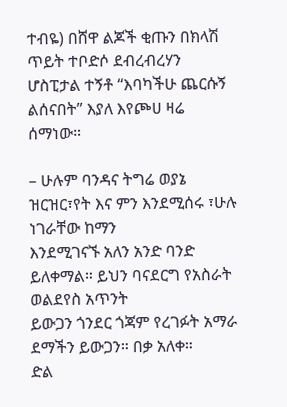ተብዬ) በሸዋ ልጆች ቂጡን በክላሽ ጥይት ተቦድሶ ደብረብረሃን
ሆስፒታል ተኝቶ “እባካችሁ ጨርሱኝ ልሰናበት” እያለ እየጮሀ ዛሬ ሰማነው።

– ሁሉም ባንዳና ትግሬ ወያኔ ዝርዝር፣የት እና ምን እንደሚሰሩ ፣ሁሉ ነገራቸው ከማን
እንደሚገናኙ አለን አንድ ባንድ ይለቀማል። ይህን ባናደርግ የአስራት ወልደየስ አጥንት
ይውጋን ጎንደር ጎጃም የረገፉት አማራ ደማችን ይውጋን። በቃ አለቀ።
ድል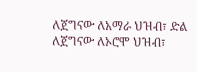ለጀግናው ለአማራ ህዝብ፣ ድል ለጀግናው ለኦሮሞ ህዝብ፣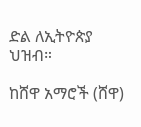ድል ለኢትዮጵያ
ህዝብ።

ከሸዋ አማሮች (ሸዋ)